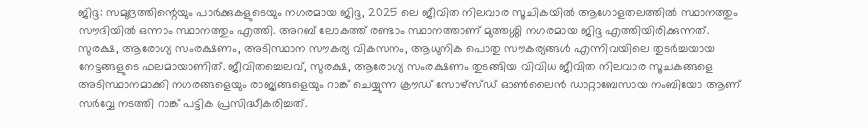ജിദ്ദ: സമുദ്രത്തിന്റെയും പാർക്കുകളുടെയും നഗരമായ ജിദ്ദ, 2025 ലെ ജീവിത നിലവാര സൂചികയിൽ ആഗോളതലത്തിൽ സ്ഥാനത്തും സൗദിയിൽ ഒന്നാം സ്ഥാനത്തും എത്തി. അറബ് ലോകത്ത് രണ്ടാം സ്ഥാനത്താണ് മുത്തശ്ശി നഗരമായ ജിദ്ദ എത്തിയിരിക്കുന്നത്. സുരക്ഷ, ആരോഗ്യ സംരക്ഷണം, അടിസ്ഥാന സൗകര്യ വികസനം, ആധുനിക പൊതു സൗകര്യങ്ങൾ എന്നിവയിലെ തുടർച്ചയായ നേട്ടങ്ങളുടെ ഫലമായാണിത്. ജീവിതച്ചെലവ്, സുരക്ഷ, ആരോഗ്യ സംരക്ഷണം തുടങ്ങിയ വിവിധ ജീവിത നിലവാര സൂചകങ്ങളെ അടിസ്ഥാനമാക്കി നഗരങ്ങളെയും രാജ്യങ്ങളെയും റാങ്ക് ചെയ്യുന്ന ക്രൗഡ് സോഴ്സ്ഡ് ഓൺലൈൻ ഡാറ്റാബേസായ നംബിയോ ആണ് സർവ്വേ നടത്തി റാങ്ക് പട്ടിക പ്രസിദ്ധീകരിച്ചത്.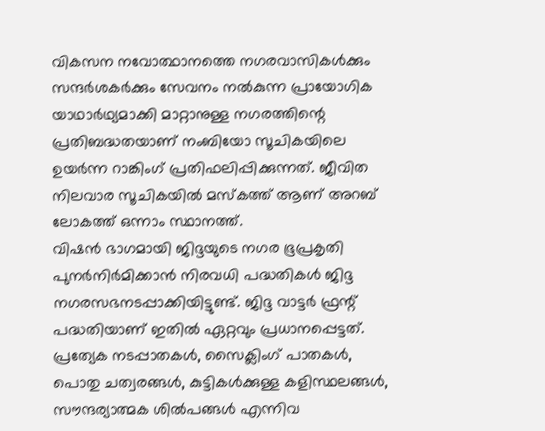വികസന നവോത്ഥാനത്തെ നഗരവാസികൾക്കും സന്ദർശകർക്കും സേവനം നൽകുന്ന പ്രായോഗിക യാഥാർഥ്യമാക്കി മാറ്റാനുള്ള നഗരത്തിന്റെ പ്രതിബദ്ധതയാണ് നംബിയോ സൂചികയിലെ ഉയർന്ന റാങ്കിംഗ് പ്രതിഫലിപ്പിക്കുന്നത്. ജീവിത നിലവാര സൂചികയിൽ മസ്കത്ത് ആണ് അറബ് ലോകത്ത് ഒന്നാം സ്ഥാനത്ത്.
വിഷൻ ഭാഗമായി ജിദ്ദയുടെ നഗര ഭൂപ്രകൃതി പുനർനിർമിക്കാൻ നിരവധി പദ്ധതികൾ ജിദ്ദ നഗരസഭനടപ്പാക്കിയിട്ടുണ്ട്. ജിദ്ദ വാട്ടർ ഫ്രന്റ് പദ്ധതിയാണ് ഇതിൽ ഏറ്റവും പ്രധാനപ്പെട്ടത്. പ്രത്യേക നടപ്പാതകൾ, സൈക്ലിംഗ് പാതകൾ, പൊതു ചത്വരങ്ങൾ, കുട്ടികൾക്കുള്ള കളിസ്ഥലങ്ങൾ, സൗന്ദര്യാത്മക ശിൽപങ്ങൾ എന്നിവ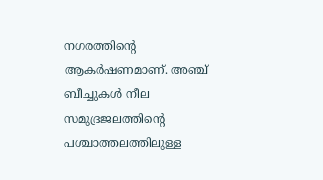നഗരത്തിന്റെ ആകർഷണമാണ്. അഞ്ച് ബീച്ചുകൾ നീല സമുദ്രജലത്തിന്റെ പശ്ചാത്തലത്തിലുള്ള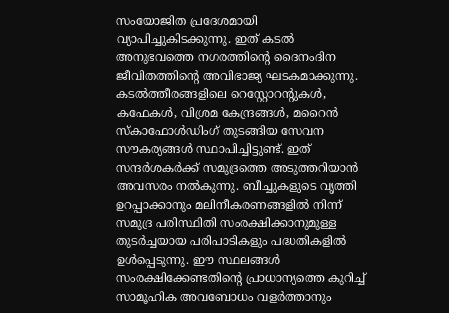സംയോജിത പ്രദേശമായി വ്യാപിച്ചുകിടക്കുന്നു. ഇത് കടൽ അനുഭവത്തെ നഗരത്തിന്റെ ദൈനംദിന ജീവിതത്തിൻ്റെ അവിഭാജ്യ ഘടകമാക്കുന്നു.
കടൽത്തീരങ്ങളിലെ റെസ്റ്റോറന്റുകൾ, കഫേകൾ, വിശ്രമ കേന്ദ്രങ്ങൾ, മറൈൻ സ്കാഫോൾഡിംഗ് തുടങ്ങിയ സേവന സൗകര്യങ്ങൾ സ്ഥാപിച്ചിട്ടുണ്ട്. ഇത് സന്ദർശകർക്ക് സമുദ്രത്തെ അടുത്തറിയാൻ അവസരം നൽകുന്നു. ബീച്ചുകളുടെ വൃത്തി ഉറപ്പാക്കാനും മലിനീകരണങ്ങളിൽ നിന്ന് സമുദ്ര പരിസ്ഥിതി സംരക്ഷിക്കാനുമുള്ള തുടർച്ചയായ പരിപാടികളും പദ്ധതികളിൽ ഉൾപ്പെടുന്നു. ഈ സ്ഥലങ്ങൾ സംരക്ഷിക്കേണ്ടതിന്റെ പ്രാധാന്യത്തെ കുറിച്ച് സാമൂഹിക അവബോധം വളർത്താനും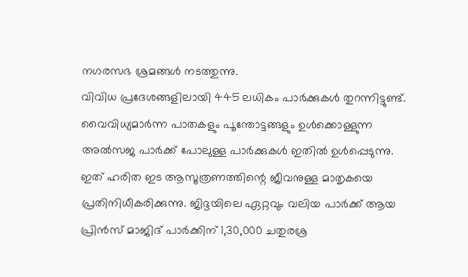നഗരസഭ ശ്രമങ്ങൾ നടത്തുന്നു.
വിവിധ പ്രദേശങ്ങളിലായി 445 ലധികം പാർക്കുകൾ തുറന്നിട്ടുണ്ട്. വൈവിധ്യമാർന്ന പാതകളും പൂന്തോട്ടങ്ങളും ഉൾക്കൊള്ളുന്ന അൽസജ പാർക്ക് പോലുള്ള പാർക്കുകൾ ഇതിൽ ഉൾപ്പെടുന്നു. ഇത് ഹരിത ഇട ആസൂത്രണത്തിന്റെ ജീവനുള്ള മാതൃകയെ പ്രതിനിധീകരിക്കുന്നു. ജിദ്ദയിലെ ഏറ്റവും വലിയ പാർക്ക് ആയ പ്രിൻസ് മാജിദ് പാർക്കിന് 1,30,000 ചതുരശ്ര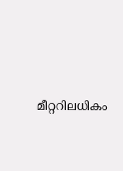മീറ്ററിലധികം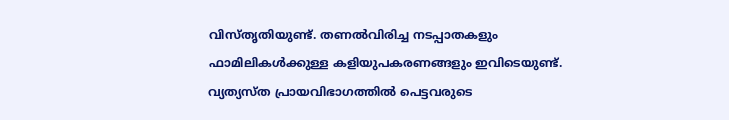വിസ്തൃതിയുണ്ട്. തണൽവിരിച്ച നടപ്പാതകളും ഫാമിലികൾക്കുള്ള കളിയുപകരണങ്ങളും ഇവിടെയുണ്ട്. വ്യത്യസ്ത പ്രായവിഭാഗത്തിൽ പെട്ടവരുടെ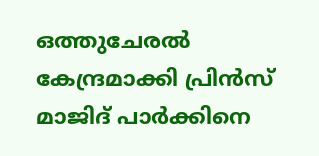ഒത്തുചേരൽ കേന്ദ്രമാക്കി പ്രിൻസ് മാജിദ് പാർക്കിനെ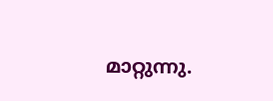മാറ്റുന്നു.